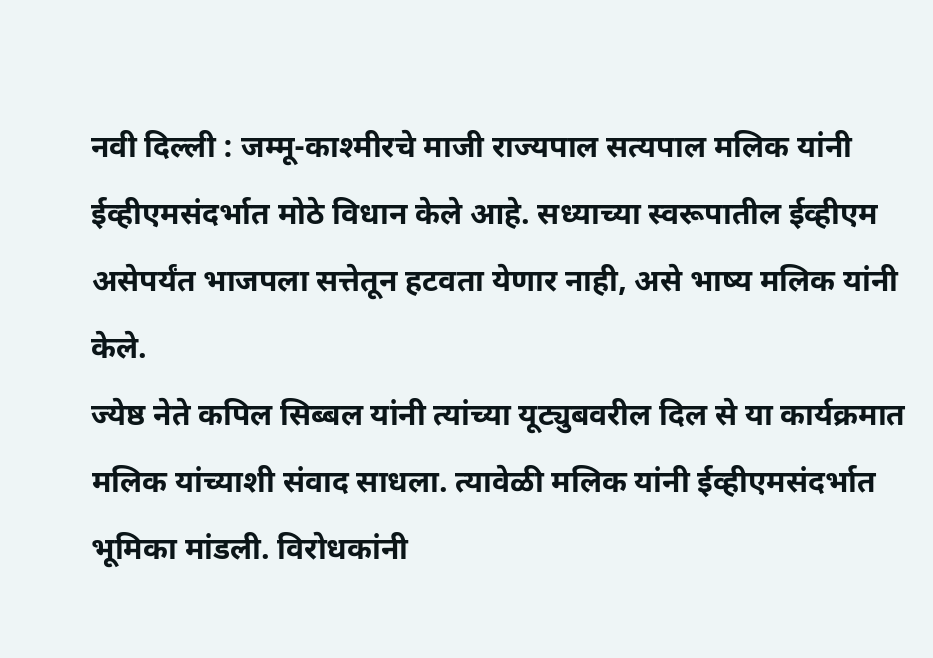नवी दिल्ली : जम्मू-काश्मीरचे माजी राज्यपाल सत्यपाल मलिक यांनी ईव्हीएमसंदर्भात मोठे विधान केले आहे. सध्याच्या स्वरूपातील ईव्हीएम असेपर्यंत भाजपला सत्तेतून हटवता येणार नाही, असे भाष्य मलिक यांनी केले.
ज्येष्ठ नेते कपिल सिब्बल यांनी त्यांच्या यूट्युबवरील दिल से या कार्यक्रमात मलिक यांच्याशी संवाद साधला. त्यावेळी मलिक यांनी ईव्हीएमसंदर्भात भूमिका मांडली. विरोधकांनी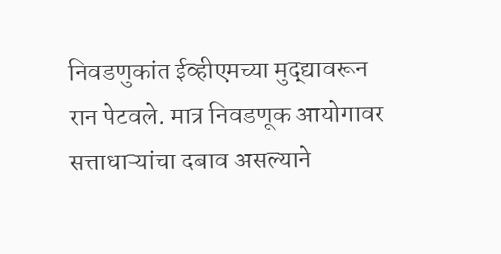निवडणुकांत ईव्हीएमच्या मुद्द्यावरून रान पेटवले. मात्र निवडणूक आयोगावर सत्ताधाऱ्यांचा दबाव असल्याने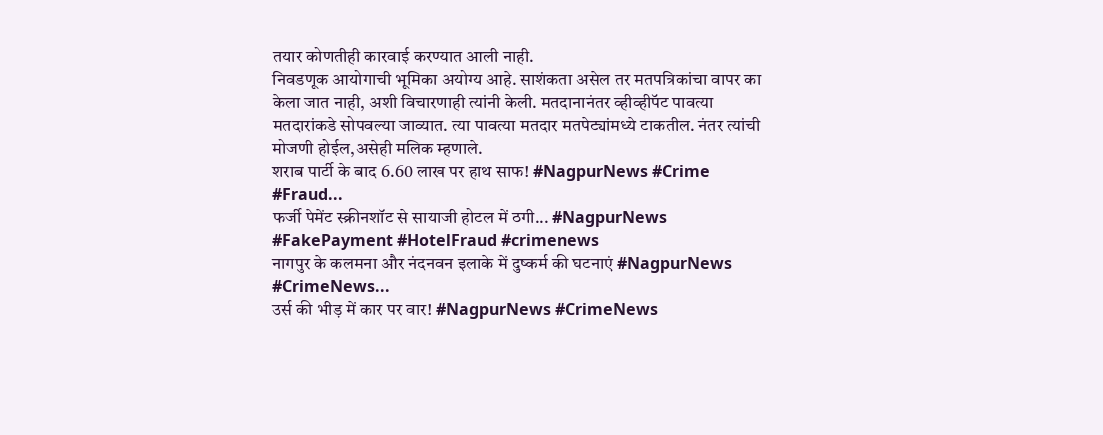तयार कोणतीही कारवाई करण्यात आली नाही.
निवडणूक आयोगाची भूमिका अयोग्य आहे. साशंकता असेल तर मतपत्रिकांचा वापर का केला जात नाही, अशी विचारणाही त्यांनी केली. मतदानानंतर व्हीव्हीपॅट पावत्या मतदारांकडे सोपवल्या जाव्यात. त्या पावत्या मतदार मतपेट्यांमध्ये टाकतील. नंतर त्यांची मोजणी होईल,असेही मलिक म्हणाले.
शराब पार्टी के बाद 6.60 लाख पर हाथ साफ! #NagpurNews #Crime #Fraud...
फर्जी पेमेंट स्क्रीनशॉट से सायाजी होटल में ठगी... #NagpurNews #FakePayment #HotelFraud #crimenews
नागपुर के कलमना और नंदनवन इलाके में दुष्कर्म की घटनाएं #NagpurNews #CrimeNews...
उर्स की भीड़ में कार पर वार! #NagpurNews #CrimeNews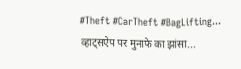#Theft #CarTheft #BagLifting...
व्हाट्सऐप पर मुनाफे का झांसा...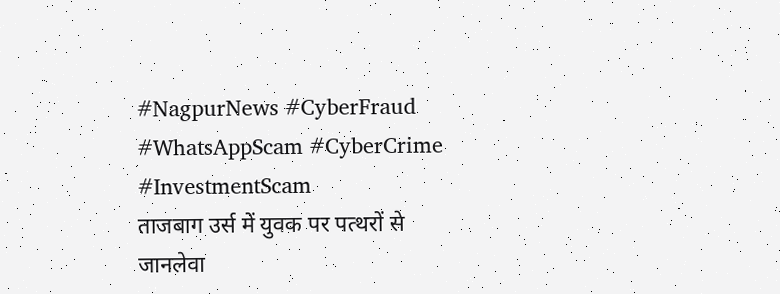#NagpurNews #CyberFraud #WhatsAppScam #CyberCrime #InvestmentScam
ताजबाग उर्स में युवक पर पत्थरों से जानलेवा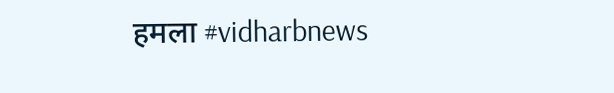हमला #vidharbnews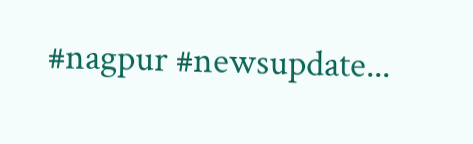#nagpur #newsupdate...